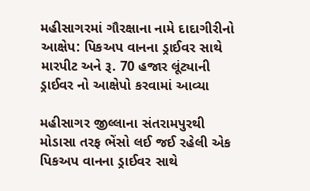મહીસાગરમાં ગૌરક્ષાના નામે દાદાગીરીનો આક્ષેપ: પિકઅપ વાનના ડ્રાઈવર સાથે મારપીટ અને રૂ. 70 હજાર લૂંટ્યાની ડ્રાઈવર નો આક્ષેપો કરવામાં આવ્યા

મહીસાગર જીલ્લાના સંતરામપુરથી મોડાસા તરફ ભેંસો લઈ જઈ રહેલી એક પિકઅપ વાનના ડ્રાઈવર સાથે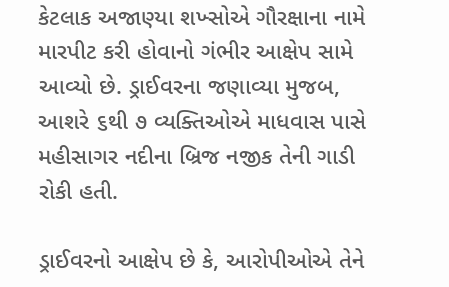કેટલાક અજાણ્યા શખ્સોએ ગૌરક્ષાના નામે મારપીટ કરી હોવાનો ગંભીર આક્ષેપ સામે આવ્યો છે. ડ્રાઈવરના જણાવ્યા મુજબ, આશરે ૬થી ૭ વ્યક્તિઓએ માધવાસ પાસે મહીસાગર નદીના બ્રિજ નજીક તેની ગાડી રોકી હતી.

ડ્રાઈવરનો આક્ષેપ છે કે, આરોપીઓએ તેને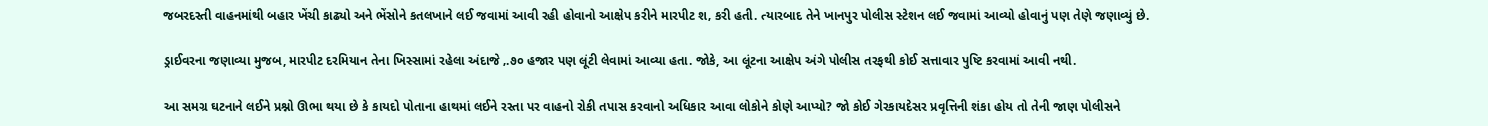જબરદસ્તી વાહનમાંથી બહાર ખેંચી કાઢ્યો અને ભેંસોને કતલખાને લઈ જવામાં આવી રહી હોવાનો આક્ષેપ કરીને મારપીટ શ‚ કરી હતી. ત્યારબાદ તેને ખાનપુર પોલીસ સ્ટેશન લઈ જવામાં આવ્યો હોવાનું પણ તેણે જણાવ્યું છે.

ડ્રાઈવરના જણાવ્યા મુજબ, મારપીટ દરમિયાન તેના ખિસ્સામાં રહેલા અંદાજે ‚.૭૦ હજાર પણ લૂંટી લેવામાં આવ્યા હતા. જોકે, આ લૂંટના આક્ષેપ અંગે પોલીસ તરફથી કોઈ સત્તાવાર પુષ્ટિ કરવામાં આવી નથી.

આ સમગ્ર ઘટનાને લઈને પ્રશ્નો ઊભા થયા છે કે કાયદો પોતાના હાથમાં લઈને રસ્તા પર વાહનો રોકી તપાસ કરવાનો અધિકાર આવા લોકોને કોણે આપ્યો? જો કોઈ ગેરકાયદેસર પ્રવૃત્તિની શંકા હોય તો તેની જાણ પોલીસને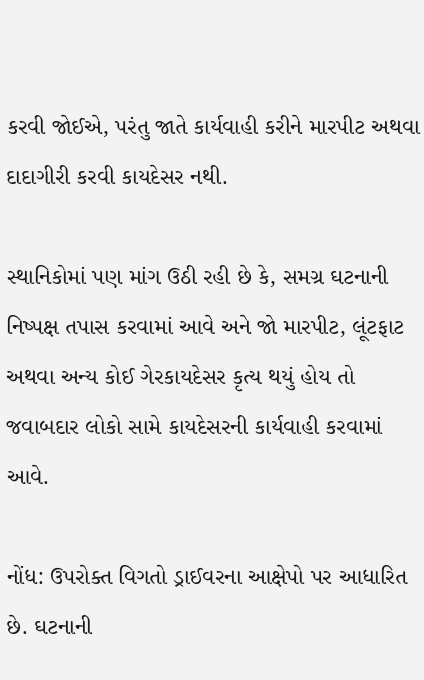કરવી જોઈએ, પરંતુ જાતે કાર્યવાહી કરીને મારપીટ અથવા દાદાગીરી કરવી કાયદેસર નથી.

સ્થાનિકોમાં પણ માંગ ઉઠી રહી છે કે, સમગ્ર ઘટનાની નિષ્પક્ષ તપાસ કરવામાં આવે અને જો મારપીટ, લૂંટફાટ અથવા અન્ય કોઈ ગેરકાયદેસર કૃત્ય થયું હોય તો જવાબદાર લોકો સામે કાયદેસરની કાર્યવાહી કરવામાં આવે.

નોંધ: ઉપરોક્ત વિગતો ડ્રાઈવરના આક્ષેપો પર આધારિત છે. ઘટનાની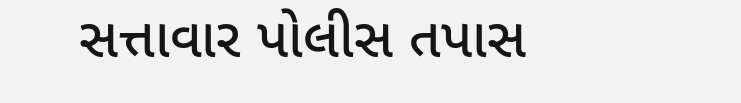સત્તાવાર પોલીસ તપાસ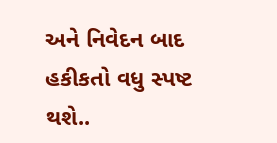અને નિવેદન બાદ હકીકતો વધુ સ્પષ્ટ થશે..